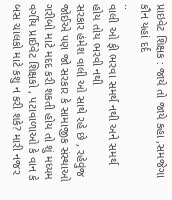પ્રાઇવેટ શિક્ષક : જાયે તો જાયે કહા ,સમજેગા કૌન યહાં દર્દ
..
વાલી ઓ ફી ભરવા સમર્થ નથી અને સમર્થ હોય તોય ભરવી નથી
સરકાર હંમેશ વાલી ઓ સાથે રહે છે , રહેવુંજ જોઈએ પણ જો સરકાર કે સામાજીક સંસ્થાઓ ગરીબો માટે મદદ કરી શકતી હોય તો શું મધ્યમ વર્ગીય પ્રાઈવેટ શિક્ષકો , પટાવાળાઓ કે વાન કે બસ ચાલકો માટે કશુ ન કરી શકે? મારી નજર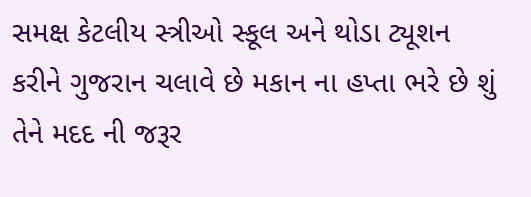સમક્ષ કેટલીય સ્ત્રીઓ સ્કૂલ અને થોડા ટ્યૂશન કરીને ગુજરાન ચલાવે છે મકાન ના હપ્તા ભરે છે શું તેને મદદ ની જરૂર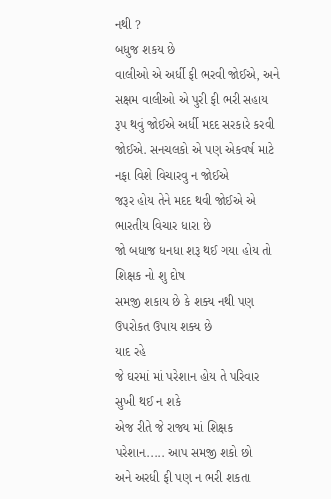નથી ?
બધુજ શકય છે
વાલીઓ એ અર્ધી ફી ભરવી જોઈએ, અને સક્ષમ વાલીઓ એ પુરી ફી ભરી સહાય રૂપ થવું જોઈએ અર્ધી મદદ સરકારે કરવી જોઈએ. સનચલકો એ પણ એકવર્ષ માટે નફા વિશે વિચારવુ ન જોઈએ
જરૂર હોય તેને મદદ થવી જોઈએ એ ભારતીય વિચાર ધારા છે
જો બધાજ ધનધા શરૂ થઈ ગયા હોય તો શિક્ષક નો શુ દોષ
સમજી શકાય છે કે શક્ય નથી પણ ઉપરોકત ઉપાય શક્ય છે
યાદ રહે
જે ઘરમાં માં પરેશાન હોય તે પરિવાર સુખી થઈ ન શકે
એજ રીતે જે રાજ્ય માં શિક્ષક પરેશાન..... આપ સમજી શકો છો
અને અરધી ફી પણ ન ભરી શકતા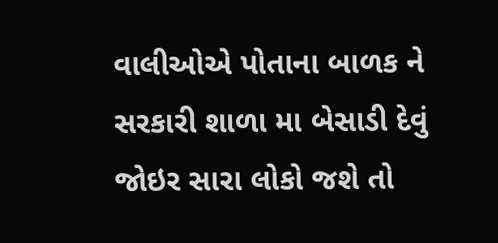વાલીઓએ પોતાના બાળક ને સરકારી શાળા મા બેસાડી દેવું જોઇર સારા લોકો જશે તો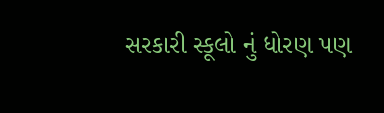સરકારી સ્કૂલો નું ધોરણ પણ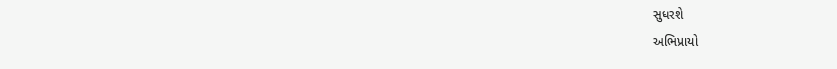સુધરશે
અભિપ્રાયો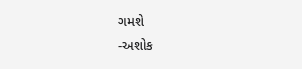ગમશે
-અશોક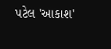પટેલ 'આકાશ'